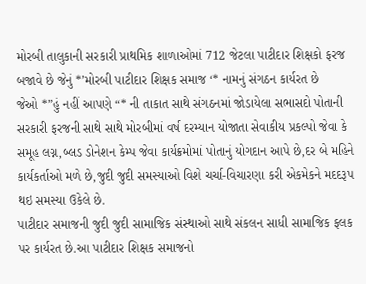મોરબી તાલુકાની સરકારી પ્રાથમિક શાળાઓમાં 712 જેટલા પાટીદાર શિક્ષકો ફરજ બજાવે છે જેનું *’મોરબી પાટીદાર શિક્ષક સમાજ ‘* નામનું સંગઠન કાર્યરત છે
જેઓ *”હું નહીં આપણે “* ની તાકાત સાથે સંગઠનમાં જોડાયેલા સભાસદો પોતાની સરકારી ફરજની સાથે સાથે મોરબીમાં વર્ષ દરમ્યાન યોજાતા સેવાકીય પ્રકલ્પો જેવા કે સમૂહ લગ્ન,બ્લડ ડોનેશન કેમ્પ જેવા કાર્યક્રમોમાં પોતાનું યોગદાન આપે છે,દર બે મહિને કાર્યકર્તાઓ મળે છે,જુદી જુદી સમસ્યાઓ વિશે ચર્ચા-વિચારણા કરી એકમેકને મદદરૂપ થઇ સમસ્યા ઉકેલે છે.
પાટીદાર સમાજની જુદી જુદી સામાજિક સંસ્થાઓ સાથે સંકલન સાધી સામાજિક ફલક પર કાર્યરત છે.આ પાટીદાર શિક્ષક સમાજનો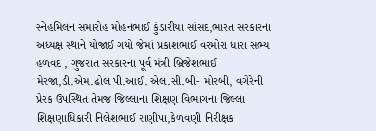સ્નેહમિલન સમારોહ મોહનભાઈ કુંડારીયા સાંસદ,ભારત સરકારના અધ્યક્ષ સ્થાને યોજાઈ ગયો જેમાં પ્રકાશભાઈ વરમોરા ધારા સભ્ય હળવદ , ગુજરાત સરકારના પૂર્વ મંત્રી બ્રિજેશભાઈ મેરજા,ડી.એમ.ઢોલ પી.આઈ. એલ.સી.બી- મોરબી, વગેરેની પ્રેરક ઉપસ્થિત તેમજ જિલ્લાના શિક્ષણ વિભાગના જિલ્લા શિક્ષણાધિકારી નિલેશભાઈ રાણીપા,કેળવણી નિરીક્ષક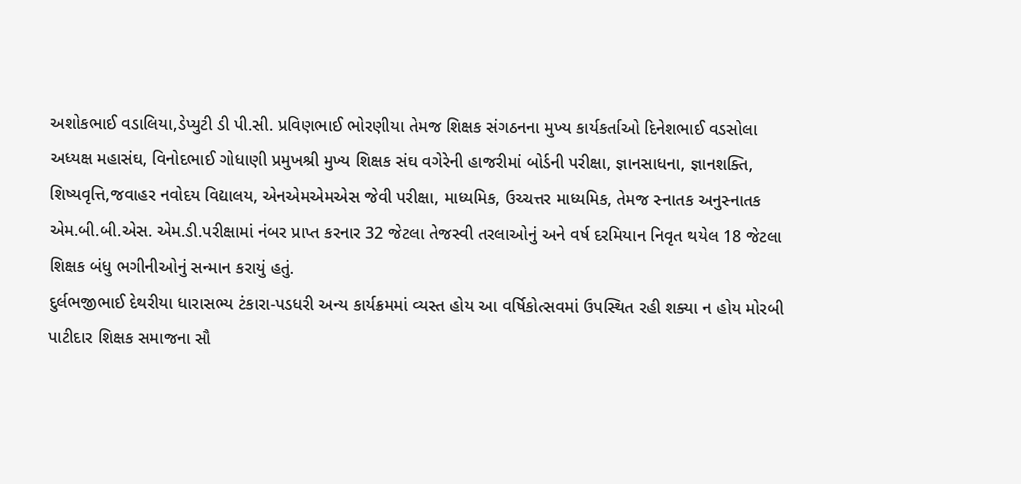અશોકભાઈ વડાલિયા,ડેપ્યુટી ડી પી.સી. પ્રવિણભાઈ ભોરણીયા તેમજ શિક્ષક સંગઠનના મુખ્ય કાર્યકર્તાઓ દિનેશભાઈ વડસોલા અધ્યક્ષ મહાસંઘ, વિનોદભાઈ ગોધાણી પ્રમુખશ્રી મુખ્ય શિક્ષક સંઘ વગેરેની હાજરીમાં બોર્ડની પરીક્ષા, જ્ઞાનસાધના, જ્ઞાનશક્તિ, શિષ્યવૃત્તિ,જવાહર નવોદય વિદ્યાલય, એનએમએમએસ જેવી પરીક્ષા, માધ્યમિક, ઉચ્ચત્તર માધ્યમિક, તેમજ સ્નાતક અનુસ્નાતક એમ.બી.બી.એસ. એમ.ડી.પરીક્ષામાં નંબર પ્રાપ્ત કરનાર 32 જેટલા તેજસ્વી તરલાઓનું અને વર્ષ દરમિયાન નિવૃત થયેલ 18 જેટલા શિક્ષક બંધુ ભગીનીઓનું સન્માન કરાયું હતું.
દુર્લભજીભાઈ દેથરીયા ધારાસભ્ય ટંકારા-પડધરી અન્ય કાર્યક્રમમાં વ્યસ્ત હોય આ વર્ષિકોત્સવમાં ઉપસ્થિત રહી શક્યા ન હોય મોરબી પાટીદાર શિક્ષક સમાજના સૌ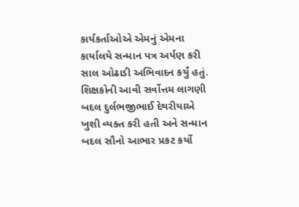કાર્યકર્તાઓએ એમનું એમના કાર્યાલયે સન્માન પત્ર અર્પણ કરી સાલ ઓઢાડી અભિવાદન કર્યું હતું. શિક્ષકોની આવી સર્વોત્તમ લાગણી બદલ દુર્લભજીભાઈ દેથરીયાએ ખુશી વ્યક્ત કરી હતી અને સન્માન બદલ સૌનો આભાર પ્રકટ કર્યો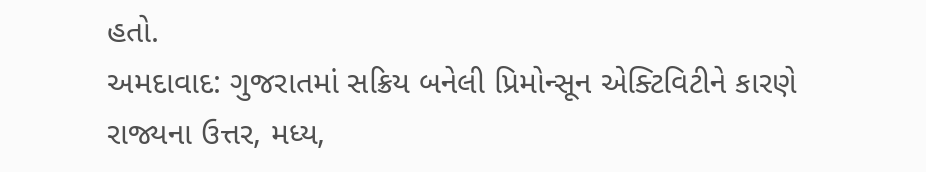હતો.
અમદાવાદ: ગુજરાતમાં સક્રિય બનેલી પ્રિમોન્સૂન એક્ટિવિટીને કારણે રાજ્યના ઉત્તર, મધ્ય,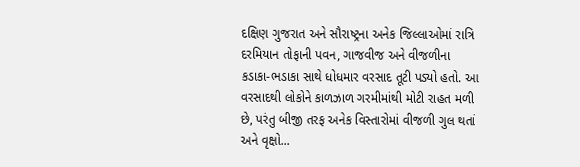દક્ષિણ ગુજરાત અને સૌરાષ્ટ્રના અનેક જિલ્લાઓમાં રાત્રિ દરમિયાન તોફાની પવન, ગાજવીજ અને વીજળીના કડાકા-ભડાકા સાથે ધોધમાર વરસાદ તૂટી પડ્યો હતો. આ વરસાદથી લોકોને કાળઝાળ ગરમીમાંથી મોટી રાહત મળી છે, પરંતુ બીજી તરફ અનેક વિસ્તારોમાં વીજળી ગુલ થતાં અને વૃક્ષો...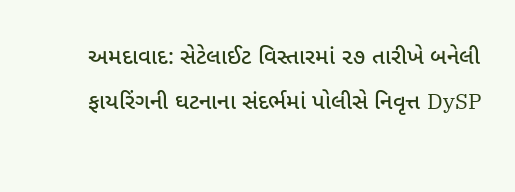અમદાવાદ: સેટેલાઈટ વિસ્તારમાં ૨૭ તારીખે બનેલી ફાયરિંગની ઘટનાના સંદર્ભમાં પોલીસે નિવૃત્ત DySP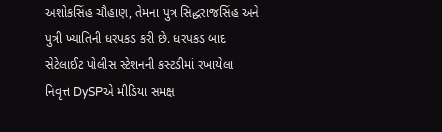અશોકસિંહ ચૌહાણ, તેમના પુત્ર સિદ્ધરાજસિંહ અને પુત્રી ખ્યાતિની ધરપકડ કરી છે. ધરપકડ બાદ સેટેલાઈટ પોલીસ સ્ટેશનની કસ્ટડીમાં રખાયેલા નિવૃત્ત DySPએ મીડિયા સમક્ષ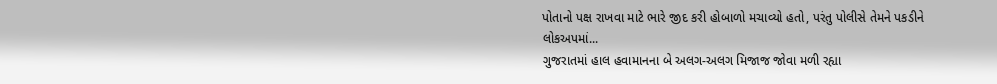પોતાનો પક્ષ રાખવા માટે ભારે જીદ કરી હોબાળો મચાવ્યો હતો, પરંતુ પોલીસે તેમને પકડીને લોકઅપમાં...
ગુજરાતમાં હાલ હવામાનના બે અલગ-અલગ મિજાજ જોવા મળી રહ્યા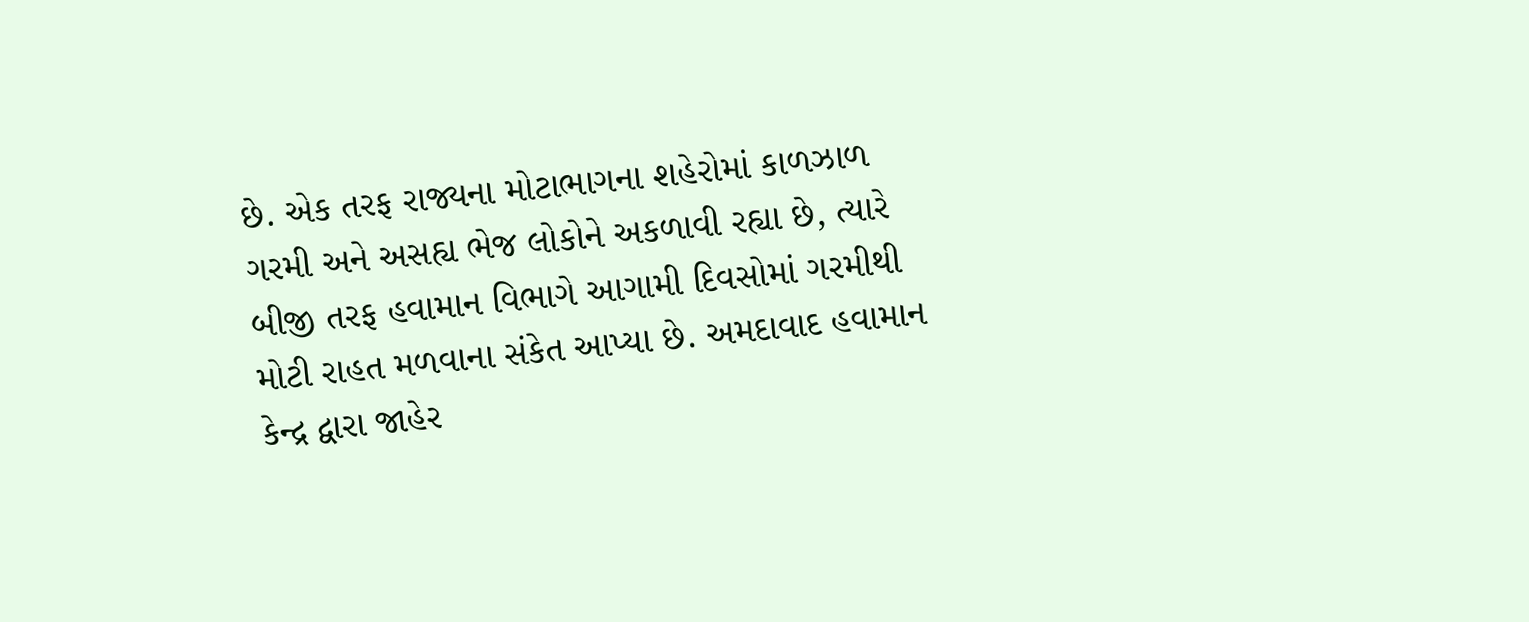છે. એક તરફ રાજ્યના મોટાભાગના શહેરોમાં કાળઝાળ ગરમી અને અસહ્ય ભેજ લોકોને અકળાવી રહ્યા છે, ત્યારે બીજી તરફ હવામાન વિભાગે આગામી દિવસોમાં ગરમીથી મોટી રાહત મળવાના સંકેત આપ્યા છે. અમદાવાદ હવામાન કેન્દ્ર દ્વારા જાહેર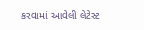કરવામાં આવેલી લેટેસ્ટ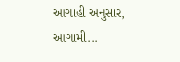આગાહી અનુસાર, આગામી...